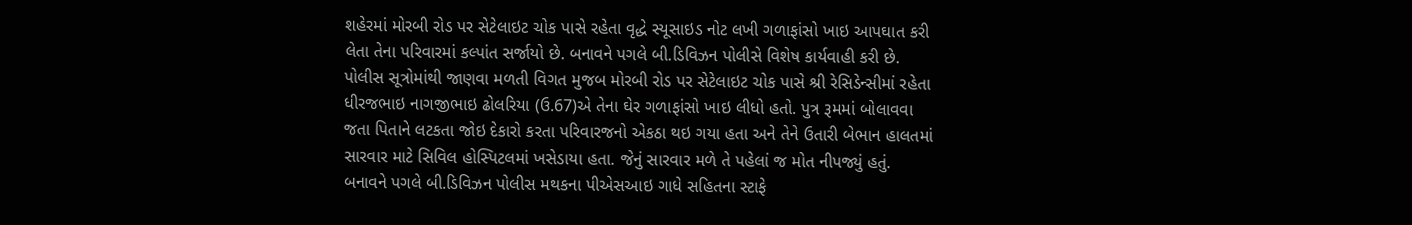શહેરમાં મોરબી રોડ પર સેટેલાઇટ ચોક પાસે રહેતા વૃદ્ધે સ્યૂસાઇડ નોટ લખી ગળાફાંસો ખાઇ આપઘાત કરી લેતા તેના પરિવારમાં કલ્પાંત સર્જાયો છે. બનાવને પગલે બી.ડિવિઝન પોલીસે વિશેષ કાર્યવાહી કરી છે.
પોલીસ સૂત્રોમાંથી જાણવા મળતી વિગત મુજબ મોરબી રોડ પર સેટેલાઇટ ચોક પાસે શ્રી રેસિડેન્સીમાં રહેતા ધીરજભાઇ નાગજીભાઇ ઢોલરિયા (ઉ.67)એ તેના ઘેર ગળાફાંસો ખાઇ લીધો હતો. પુત્ર રૂમમાં બોલાવવા જતા પિતાને લટકતા જોઇ દેકારો કરતા પરિવારજનો એકઠા થઇ ગયા હતા અને તેને ઉતારી બેભાન હાલતમાં સારવાર માટે સિવિલ હોસ્પિટલમાં ખસેડાયા હતા. જેનું સારવાર મળે તે પહેલાં જ મોત નીપજ્યું હતું.
બનાવને પગલે બી.ડિવિઝન પોલીસ મથકના પીએસઆઇ ગાધે સહિતના સ્ટાફે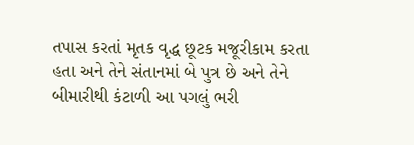તપાસ કરતાં મૃતક વૃદ્ધ છૂટક મજૂરીકામ કરતા હતા અને તેને સંતાનમાં બે પુત્ર છે અને તેને બીમારીથી કંટાળી આ પગલું ભરી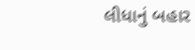લીધાનું બહાર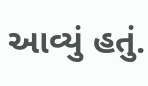આવ્યું હતું.